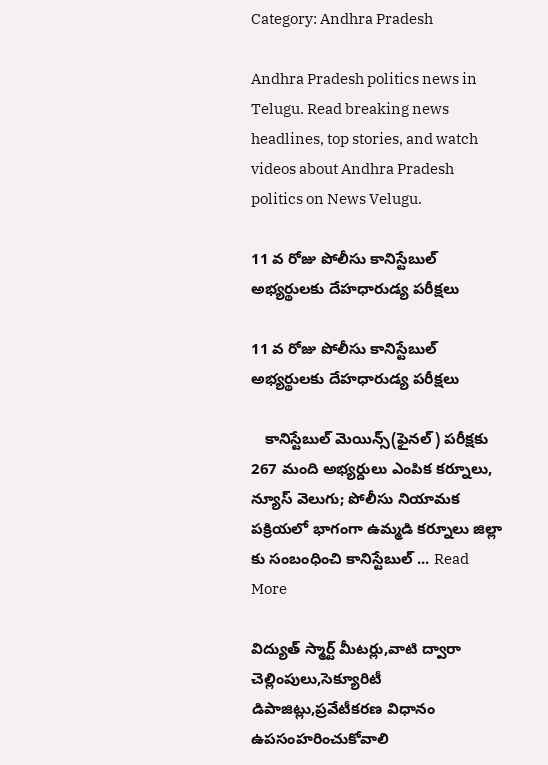Category: Andhra Pradesh

Andhra Pradesh politics news in Telugu. Read breaking news headlines, top stories, and watch videos about Andhra Pradesh politics on News Velugu.

11 వ రోజు పోలీసు కానిస్టేబుల్ అభ్యర్థులకు దేహధారుడ్య పరీక్షలు

11 వ రోజు పోలీసు కానిస్టేబుల్ అభ్యర్థులకు దేహధారుడ్య పరీక్షలు

   కానిస్టేబుల్ మెయిన్స్(ఫైనల్) పరీక్షకు 267 మంది అభ్యర్దులు ఎంపిక కర్నూలు, న్యూస్ వెలుగు; పోలీసు నియామక పక్రియలో భాగంగా ఉమ్మడి కర్నూలు జిల్లా కు సంబంధించి కానిస్టేబుల్ ... Read More

విద్యుత్ స్మార్ట్ మీటర్లు,వాటి ద్వారా చెల్లింపులు,సెక్యూరిటీ డిపాజిట్లు,ప్రవేటీకరణ విధానం ఉపసంహరించుకోవాలి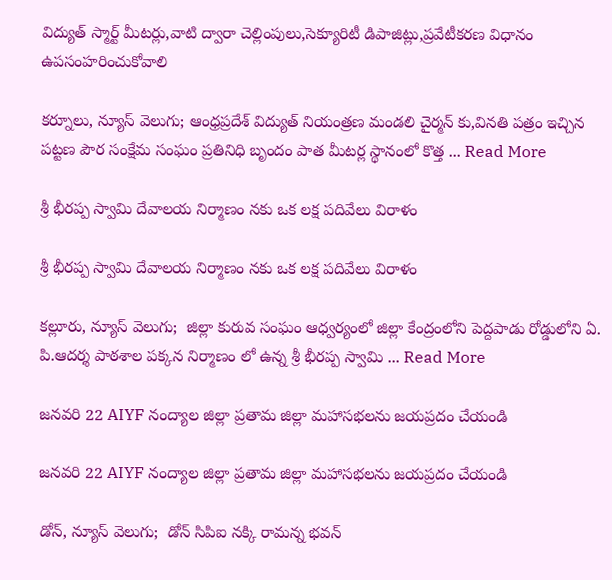విద్యుత్ స్మార్ట్ మీటర్లు,వాటి ద్వారా చెల్లింపులు,సెక్యూరిటీ డిపాజిట్లు,ప్రవేటీకరణ విధానం ఉపసంహరించుకోవాలి

కర్నూలు, న్యూస్ వెలుగు; ఆంధ్రప్రదేశ్ విద్యుత్ నియంత్రణ మండలి చైర్మన్ కు,వినతి పత్రం ఇచ్చిన పట్టణ పౌర సంక్షేమ సంఘం ప్రతినిధి బృందం పాత మీటర్ల స్థానంలో కొత్త ... Read More

శ్రీ భీరప్ప స్వామి దేవాలయ నిర్మాణం నకు ఒక లక్ష పదివేలు విరాళం

శ్రీ భీరప్ప స్వామి దేవాలయ నిర్మాణం నకు ఒక లక్ష పదివేలు విరాళం

కల్లూరు, న్యూస్ వెలుగు;  జిల్లా కురువ సంఘం ఆధ్వర్యంలో జిల్లా కేంద్రంలోని పెద్దపాడు రోడ్డులోని ఏ. పి.ఆదర్శ పాఠశాల పక్కన నిర్మాణం లో ఉన్న శ్రీ భీరప్ప స్వామి ... Read More

జనవరి 22 AIYF నంద్యాల జిల్లా ప్రతామ జిల్లా మహాసభలను జయప్రదం చేయండి

జనవరి 22 AIYF నంద్యాల జిల్లా ప్రతామ జిల్లా మహాసభలను జయప్రదం చేయండి

డోన్, న్యూస్ వెలుగు;  డోన్ సిపిఐ నక్కి రామన్న భవన్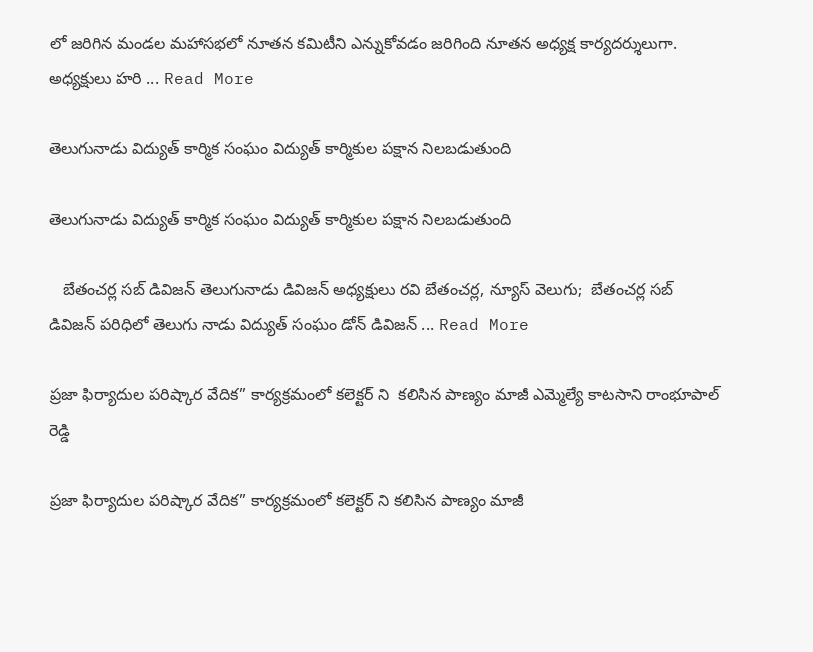లో జరిగిన మండల మహాసభలో నూతన కమిటీని ఎన్నుకోవడం జరిగింది నూతన అధ్యక్ష కార్యదర్శులుగా. అధ్యక్షులు హరి ... Read More

తెలుగునాడు విద్యుత్ కార్మిక సంఘం విద్యుత్ కార్మికుల పక్షాన నిలబడుతుంది

తెలుగునాడు విద్యుత్ కార్మిక సంఘం విద్యుత్ కార్మికుల పక్షాన నిలబడుతుంది

   బేతంచర్ల సబ్ డివిజన్ తెలుగునాడు డివిజన్ అధ్యక్షులు రవి బేతంచర్ల, న్యూస్ వెలుగు;  బేతంచర్ల సబ్ డివిజన్ పరిధిలో తెలుగు నాడు విద్యుత్ సంఘం డోన్ డివిజన్ ... Read More

ప్రజా ఫిర్యాదుల పరిష్కార వేదిక” కార్యక్రమంలో కలెక్టర్ ని  కలిసిన పాణ్యం మాజీ ఎమ్మెల్యే కాటసాని రాంభూపాల్ రెడ్డి

ప్రజా ఫిర్యాదుల పరిష్కార వేదిక” కార్యక్రమంలో కలెక్టర్ ని కలిసిన పాణ్యం మాజీ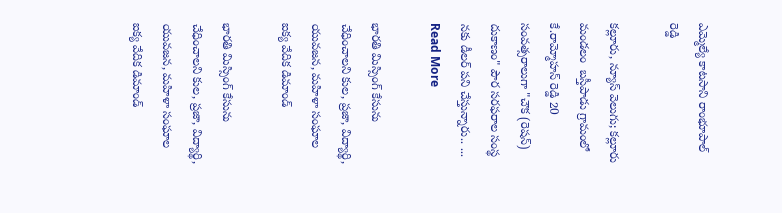ఎమ్మెల్యే కాటసాని రాంభూపాల్ రెడ్డి

కల్లూరు, న్యూస్ వెలుగు; కల్లూరు మండలం  బస్తీపాడు గ్రామంలో కే.రామ్మోహన్ రెడ్డి 20 సంవత్సరాలుగా "చౌక (రెషన్) దుకాణం" పౌర సరఫరాల సంస్థ నకు డీలర్ పని చేస్తున్నారు.. ... Read More

భారతి మిస్సింగ్ కేసును చేధించాలని కుల, ప్రజా, విద్యార్థి, యువజన, మహిళా సంఘాల ఐక్య వేదిక డిమాండ్

భారతి మిస్సింగ్ కేసును చేధించాలని కుల, ప్రజా, విద్యార్థి, యువజన, మహిళా సంఘాల ఐక్య వేదిక డిమాండ్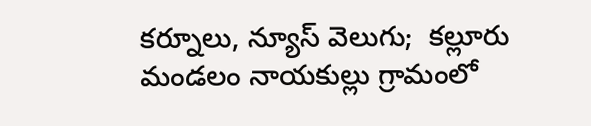కర్నూలు, న్యూస్ వెలుగు;  కల్లూరు మండలం నాయకుల్లు గ్రామంలో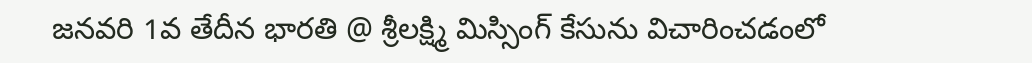జనవరి 1వ తేదీన భారతి @ శ్రీలక్ష్మి మిస్సింగ్ కేసును విచారించడంలో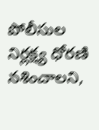పోలీసుల నిర్లక్ష్య ధోరణి నశించాలని,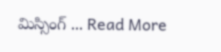మిస్సింగ్ ... Read More